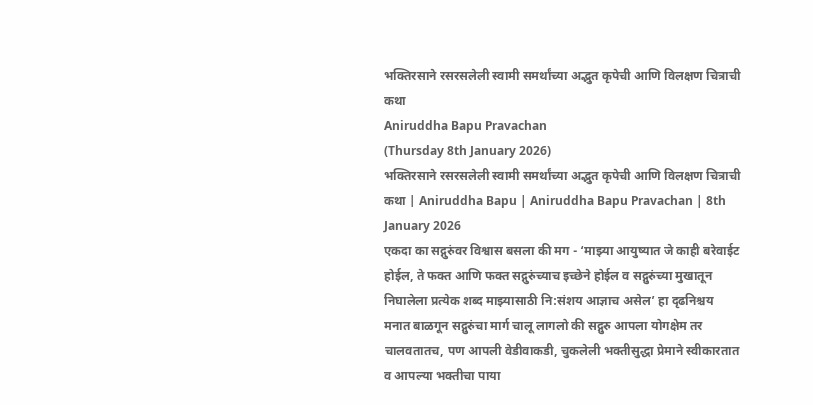भक्तिरसाने रसरसलेली स्वामी समर्थांच्या अद्भुत कृपेची आणि विलक्षण चित्राची कथा
Aniruddha Bapu Pravachan
(Thursday 8th January 2026)
भक्तिरसाने रसरसलेली स्वामी समर्थांच्या अद्भुत कृपेची आणि विलक्षण चित्राची कथा | Aniruddha Bapu | Aniruddha Bapu Pravachan | 8th January 2026
एकदा का सद्गुरुंवर विश्वास बसला की मग - ‘माझ्या आयुष्यात जे काही बरेवाईट होईल, ते फक्त आणि फक्त सद्गुरुंच्याच इच्छेने होईल व सद्गुरुंच्या मुखातून निघालेला प्रत्येक शब्द माझ्यासाठी नि:संशय आज्ञाच असेल’ हा दृढनिश्चय मनात बाळगून सद्गुरुंचा मार्ग चालू लागलो की सद्गुरु आपला योगक्षेम तर चालवतातच, पण आपली वेडीवाकडी, चुकलेली भक्तीसुद्धा प्रेमाने स्वीकारतात व आपल्या भक्तीचा पाया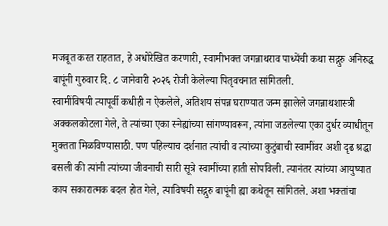मजबूत करत राहतात, हे अधोरेखित करणारी, स्वामीभक्त जगन्नाथराव पाध्येंची कथा सद्गुरु अनिरुद्ध बापूंनी गुरुवार दि. ८ जानेवारी २०२६ रोजी केलेल्या पितृवचनात सांगितली.
स्वामींविषयी त्यापूर्वी कधीही न ऐकलेले, अतिशय संपन्न घराण्यात जन्म झालेले जगन्नाथशास्त्री अक्कलकोटला गेले, ते त्यांच्या एका स्नेह्यांच्या सांगण्यावरून, त्यांना जडलेल्या एका दुर्धर व्याधीतून मुक्तता मिळविण्यासाठी. पण पहिल्याच दर्शनात त्यांची व त्यांच्या कुटुंबाची स्वामींवर अशी दृढ श्रद्धा बसली की त्यांनी त्यांच्या जीवनाची सारी सूत्रे स्वामींच्या हाती सोपविली. त्यानंतर त्यांच्या आयुष्यात काय सकारात्मक बदल होत गेले, त्याविषयी सद्गुरु बापूंनी ह्या कथेतून सांगितले. अशा भक्तांचा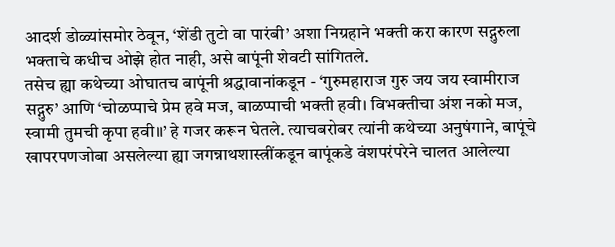आदर्श डोळ्यांसमोर ठेवून, ‘शेंडी तुटो वा पारंबी’ अशा निग्रहाने भक्ती करा कारण सद्गुरुला भक्ताचे कधीच ओझे होत नाही, असे बापूंनी शेवटी सांगितले.
तसेच ह्या कथेच्या ओघातच बापूंनी श्रद्धावानांकडून - ‘गुरुमहाराज गुरु जय जय स्वामीराज सद्गुरु’ आणि ‘चोळप्पाचे प्रेम हवे मज, बाळप्पाची भक्ती हवी। विभक्तीचा अंश नको मज, स्वामी तुमची कृपा हवी॥’ हे गजर करून घेतले. त्याचबरोबर त्यांनी कथेच्या अनुषंगाने, बापूंचे खापरपणजोबा असलेल्या ह्या जगन्नाथशास्त्रींकडून बापूंकडे वंशपरंपरेने चालत आलेल्या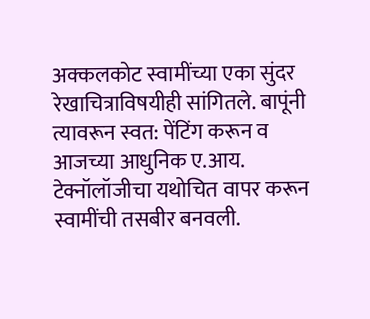अक्कलकोट स्वामींच्या एका सुंदर रेखाचित्राविषयीही सांगितले. बापूंनी त्यावरून स्वत: पेंटिंग करून व आजच्या आधुनिक ए.आय. टेक्नॉलॉजीचा यथोचित वापर करून स्वामींची तसबीर बनवली.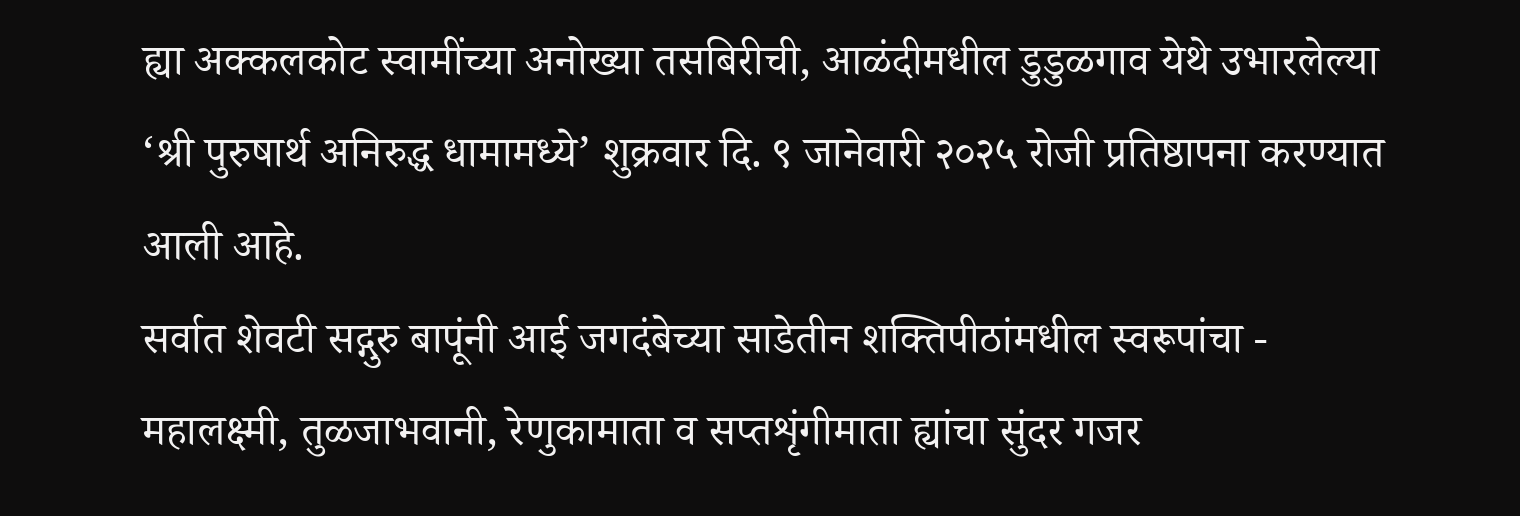ह्या अक्कलकोट स्वामींच्या अनोख्या तसबिरीची, आळंदीमधील डुडुळगाव येथे उभारलेल्या ‘श्री पुरुषार्थ अनिरुद्ध धामामध्ये’ शुक्रवार दि. ९ जानेवारी २०२५ रोजी प्रतिष्ठापना करण्यात आली आहे.
सर्वात शेवटी सद्गुरु बापूंनी आई जगदंबेच्या साडेतीन शक्तिपीठांमधील स्वरूपांचा - महालक्ष्मी, तुळजाभवानी, रेणुकामाता व सप्तशृंगीमाता ह्यांचा सुंदर गजर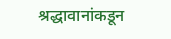श्रद्धावानांकडून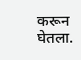करून घेतला.